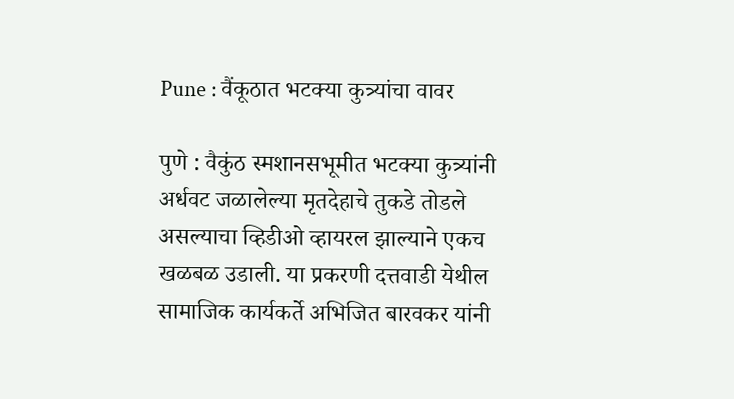Pune : वैंकूठात भटक्या कुत्र्यांचा वावर

पुणे : वैकुंठ स्मशानसभूमीत भटक्या कुत्र्यांनी अर्धवट जळालेल्या मृतदेहाचे तुकडे तोडले असल्याचा व्हिडीओ व्हायरल झाल्याने एकच खळबळ उडाली. या प्रकरणी दत्तवाडी येथील सामाजिक कार्यकर्ते अभिजित बारवकर यांनी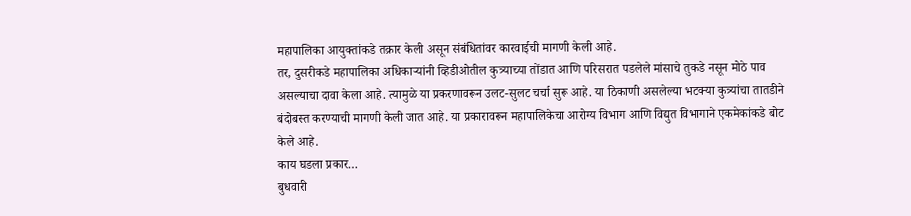महापालिका आयुक्तांकडे तक्रार केली असून संबंधितांवर कारवाईची मागणी केली आहे.
तर, दुसरीकडे महापालिका अधिकाऱ्यांनी व्हिडीओतील कुत्र्याच्या तोंडात आणि परिसरात पडलेले मांसाचे तुकडे नसून मोठे पाव असल्याचा दावा केला आहे. त्यामुळे या प्रकरणावरून उलट-सुलट चर्चा सुरू आहे. या ठिकाणी असलेल्या भटक्या कुत्र्यांचा तातडीने बंदोबस्त करण्याची मागणी केली जात आहे. या प्रकारावरून महापालिकेचा आरोग्य विभाग आणि विद्युत विभागाने एकमेकांकडे बोट केले आहे.
काय घडला प्रकार…
बुधवारी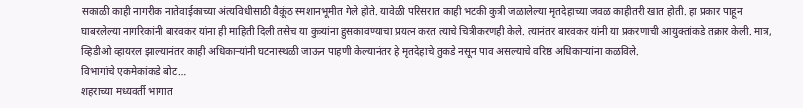सकाळी काही नागरीक नातेवाईकाच्या अंत्यविधीसाठी वैक़ूंठ स्मशानभूमीत गेले होते. यावेळी परिसरात काही भटकी कुत्री जळालेल्या मृतदेहाच्या जवळ काहीतरी खात होती. हा प्रकार पाहून घाबरलेल्या नागरिकांनी बारवकर यांना ही माहिती दिली तसेच या कुत्र्यांना हुसकावण्याचा प्रयत्न करत त्याचे चित्रीकरणही केले. त्यानंतर बारवकर यांनी या प्रकरणाची आयुक्तांकडे तक्रार केली. मात्र, व्हिडीओ व्हायरल झाल्यानंतर काही अधिकाऱ्यांनी घटनास्थळी जाऊन पाहणी केल्यानंतर हे मृतदेहाचे तुकडे नसून पाव असल्याचे वरिष्ठ अधिकाऱ्यांना कळविले.
विभागांचे एकमेकांकडे बोट…
शहराच्या मध्यवर्ती भागात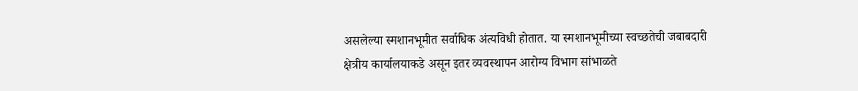असलेल्या स्मशानभूमीत सर्वाधिक अंत्यविधी होतात. या स्मशानभूमीच्या स्वच्छतेची जबाबदारी क्षेत्रीय कार्यालयाकडे असून इतर व्यवस्थापन आरोग्य विभाग सांभाळते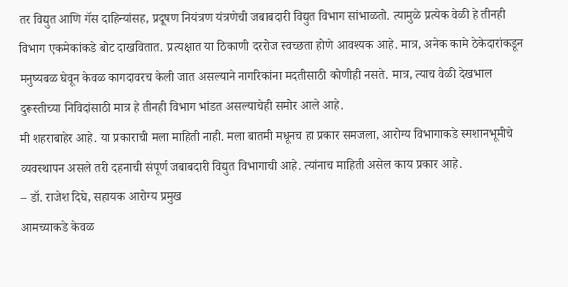तर विद्युत आणि गॅस दाहिन्यांसह, प्रदूषण नियंत्रण यंत्रणेची जबाबदारी विद्युत विभाग सांभाळतो. त्यामुळे प्रत्येक वेळी हे तीनही विभाग एकमेकांकडे बोट दाखवितात. प्रत्यक्षात या ठिकाणी दररोज स्वच्छता होणे आवश्यक आहे. मात्र, अनेक कामे ठेकेदारांकडून मनुष्यबळ घेवून केवळ कागदावरच केली जात असल्याने नागरिकांना मदतीसाठी कोणीही नसते. मात्र, त्याच वेळी देखभाल दुरूस्तीच्या निविदांसाठी मात्र हे तीनही विभाग भांडत असल्याचेही समोर आले आहे.
मी शहराबाहेर आहे. या प्रकाराची मला माहिती नाही. मला बातमी मधूनच हा प्रकार समजला, आरोग्य विभागाकडे स्मशानभूमीचे व्यवस्थापन असले तरी दहनाची संपूर्ण जबाबदारी विद्युत विभागाची आहे. त्यांनाच माहिती असेल काय प्रकार आहे.
– डॉ. राजेश दिघे, सहायक आरोग्य प्रमुख
आमच्याकडे केवळ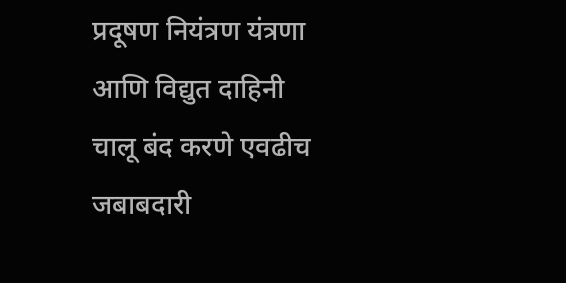प्रदूषण नियंत्रण यंत्रणा आणि विद्युत दाहिनी चालू बंद करणे एवढीच जबाबदारी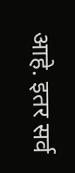आहे. इतर सर्व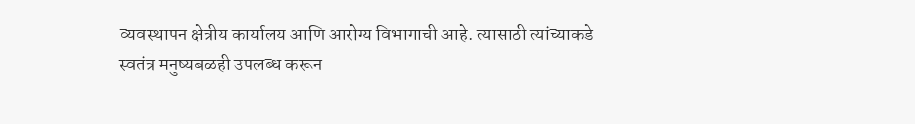व्यवस्थापन क्षेत्रीय कार्यालय आणि आरोग्य विभागाची आहे. त्यासाठी त्यांच्याकडे स्वतंत्र मनुष्यबळही उपलब्ध करून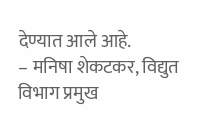देण्यात आले आहे.
– मनिषा शेकटकर, विद्युत विभाग प्रमुख